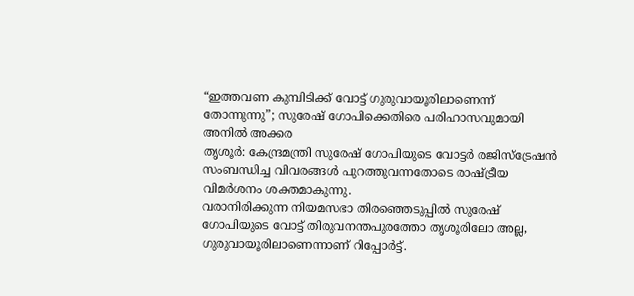“ഇത്തവണ കുമ്പിടിക്ക് വോട്ട് ഗുരുവായൂരിലാണെന്ന് തോന്നുന്നു”; സുരേഷ് ഗോപിക്കെതിരെ പരിഹാസവുമായി അനിൽ അക്കര
തൃശൂർ: കേന്ദ്രമന്ത്രി സുരേഷ് ഗോപിയുടെ വോട്ടർ രജിസ്ട്രേഷൻ സംബന്ധിച്ച വിവരങ്ങൾ പുറത്തുവന്നതോടെ രാഷ്ട്രീയ വിമർശനം ശക്തമാകുന്നു.
വരാനിരിക്കുന്ന നിയമസഭാ തിരഞ്ഞെടുപ്പിൽ സുരേഷ് ഗോപിയുടെ വോട്ട് തിരുവനന്തപുരത്തോ തൃശൂരിലോ അല്ല, ഗുരുവായൂരിലാണെന്നാണ് റിപ്പോർട്ട്.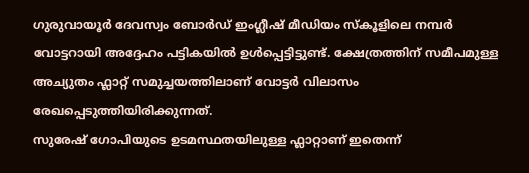ഗുരുവായൂർ ദേവസ്വം ബോർഡ് ഇംഗ്ലീഷ് മീഡിയം സ്കൂളിലെ നമ്പർ വോട്ടറായി അദ്ദേഹം പട്ടികയിൽ ഉൾപ്പെട്ടിട്ടുണ്ട്. ക്ഷേത്രത്തിന് സമീപമുള്ള അച്യുതം ഫ്ലാറ്റ് സമുച്ചയത്തിലാണ് വോട്ടർ വിലാസം രേഖപ്പെടുത്തിയിരിക്കുന്നത്.
സുരേഷ് ഗോപിയുടെ ഉടമസ്ഥതയിലുള്ള ഫ്ലാറ്റാണ് ഇതെന്ന്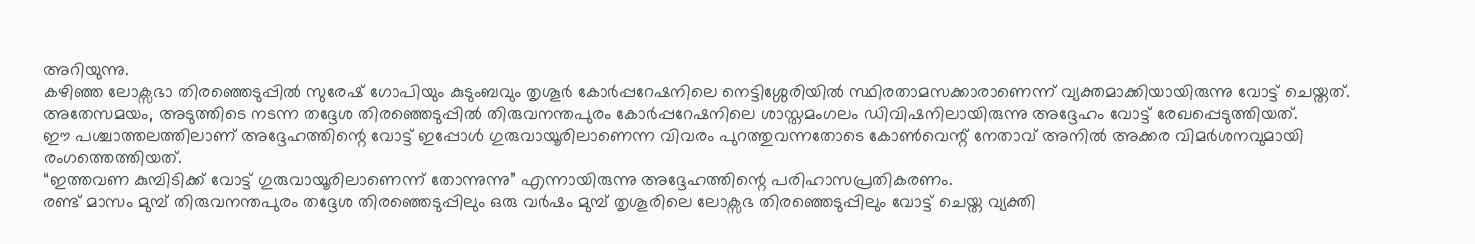അറിയുന്നു.
കഴിഞ്ഞ ലോക്സഭാ തിരഞ്ഞെടുപ്പിൽ സുരേഷ് ഗോപിയും കുടുംബവും തൃശൂർ കോർപ്പറേഷനിലെ നെട്ടിശ്ശേരിയിൽ സ്ഥിരതാമസക്കാരാണെന്ന് വ്യക്തമാക്കിയായിരുന്നു വോട്ട് ചെയ്തത്.
അതേസമയം, അടുത്തിടെ നടന്ന തദ്ദേശ തിരഞ്ഞെടുപ്പിൽ തിരുവനന്തപുരം കോർപ്പറേഷനിലെ ശാസ്തമംഗലം ഡിവിഷനിലായിരുന്നു അദ്ദേഹം വോട്ട് രേഖപ്പെടുത്തിയത്.
ഈ പശ്ചാത്തലത്തിലാണ് അദ്ദേഹത്തിന്റെ വോട്ട് ഇപ്പോൾ ഗുരുവായൂരിലാണെന്ന വിവരം പുറത്തുവന്നതോടെ കോൺവെന്റ് നേതാവ് അനിൽ അക്കര വിമർശനവുമായി രംഗത്തെത്തിയത്.
“ഇത്തവണ കുമ്പിടിക്ക് വോട്ട് ഗുരുവായൂരിലാണെന്ന് തോന്നുന്നു” എന്നായിരുന്നു അദ്ദേഹത്തിന്റെ പരിഹാസപ്രതികരണം.
രണ്ട് മാസം മുമ്പ് തിരുവനന്തപുരം തദ്ദേശ തിരഞ്ഞെടുപ്പിലും ഒരു വർഷം മുമ്പ് തൃശൂരിലെ ലോക്സഭ തിരഞ്ഞെടുപ്പിലും വോട്ട് ചെയ്ത വ്യക്തി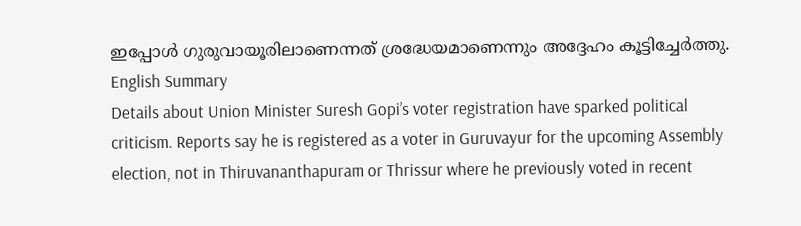ഇപ്പോൾ ഗുരുവായൂരിലാണെന്നത് ശ്രദ്ധേയമാണെന്നും അദ്ദേഹം കൂട്ടിച്ചേർത്തു.
English Summary
Details about Union Minister Suresh Gopi’s voter registration have sparked political criticism. Reports say he is registered as a voter in Guruvayur for the upcoming Assembly election, not in Thiruvananthapuram or Thrissur where he previously voted in recent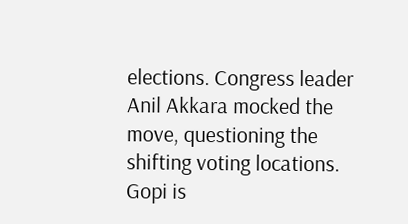elections. Congress leader Anil Akkara mocked the move, questioning the shifting voting locations. Gopi is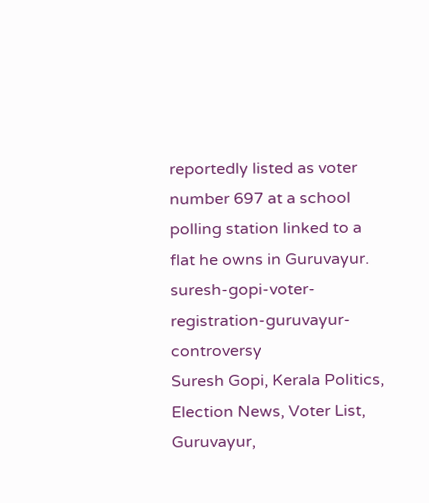reportedly listed as voter number 697 at a school polling station linked to a flat he owns in Guruvayur.
suresh-gopi-voter-registration-guruvayur-controversy
Suresh Gopi, Kerala Politics, Election News, Voter List, Guruvayur,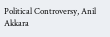Political Controversy, Anil Akkara